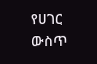የሀገር ውስጥ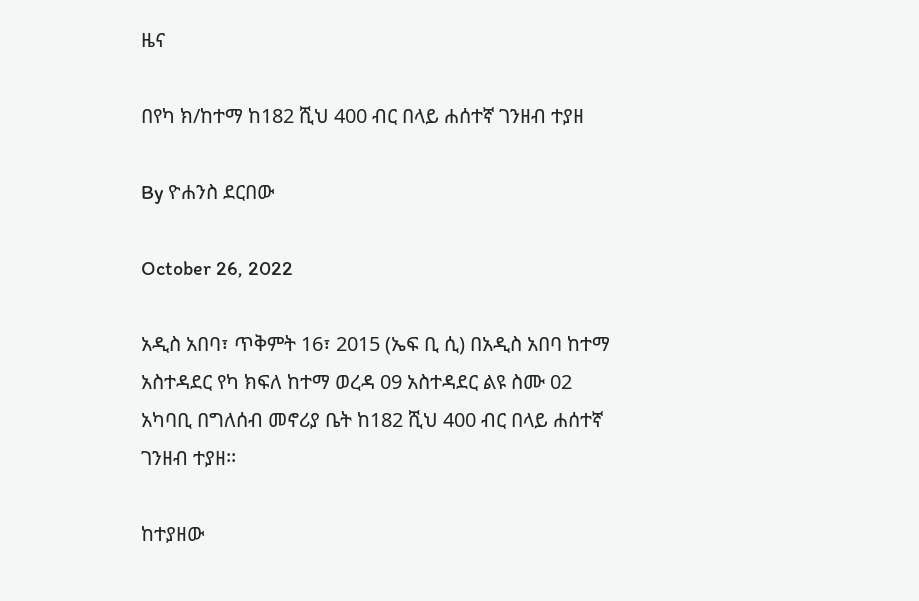ዜና

በየካ ክ/ከተማ ከ182 ሺህ 400 ብር በላይ ሐሰተኛ ገንዘብ ተያዘ

By ዮሐንስ ደርበው

October 26, 2022

አዲስ አበባ፣ ጥቅምት 16፣ 2015 (ኤፍ ቢ ሲ) በአዲስ አበባ ከተማ አስተዳደር የካ ክፍለ ከተማ ወረዳ 09 አስተዳደር ልዩ ስሙ 02 አካባቢ በግለሰብ መኖሪያ ቤት ከ182 ሺህ 400 ብር በላይ ሐሰተኛ ገንዘብ ተያዘ፡፡

ከተያዘው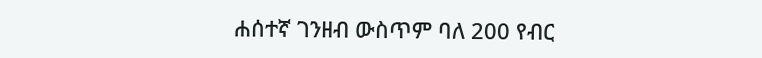ሐሰተኛ ገንዘብ ውስጥም ባለ 200 የብር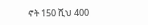ኖት 150 ሺህ 400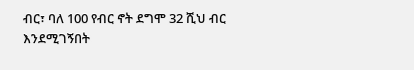ብር፣ ባለ 100 የብር ኖት ደግሞ 32 ሺህ ብር እንደሚገኝበት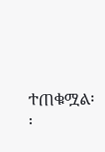ተጠቁሟል፡፡